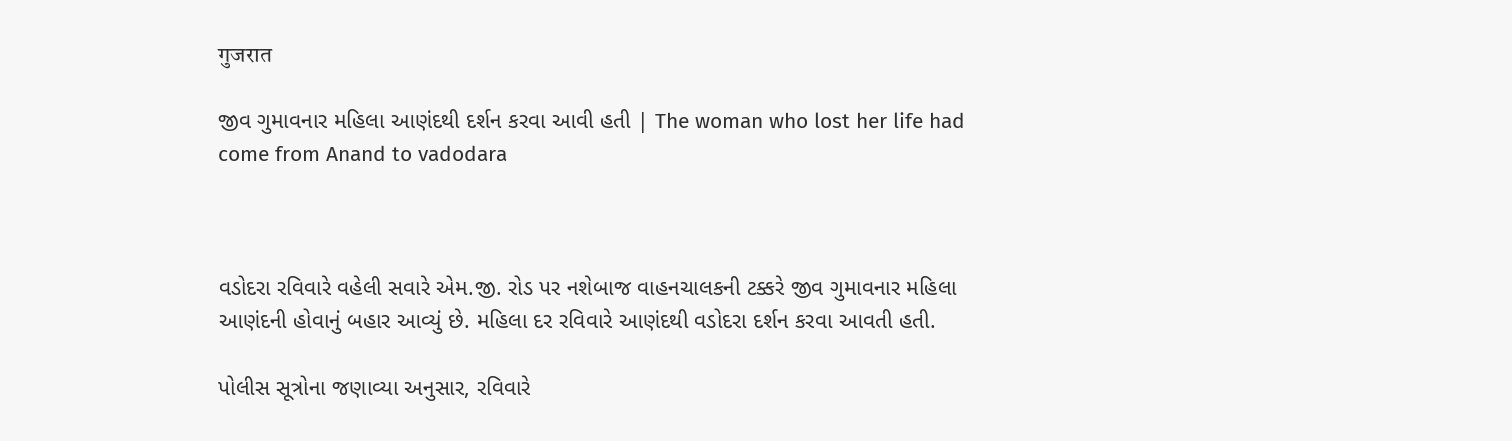गुजरात

જીવ ગુમાવનાર મહિલા આણંદથી દર્શન કરવા આવી હતી | The woman who lost her life had come from Anand to vadodara



વડોદરા રવિવારે વહેલી સવારે એમ.જી. રોડ પર નશેબાજ વાહનચાલકની ટક્કરે જીવ ગુમાવનાર મહિલા આણંદની હોવાનું બહાર આવ્યું છે. મહિલા દર રવિવારે આણંદથી વડોદરા દર્શન કરવા આવતી હતી.

પોલીસ સૂત્રોના જણાવ્યા અનુસાર, રવિવારે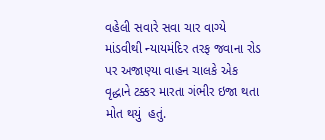વહેલી સવારે સવા ચાર વાગ્યે માંડવીથી ન્યાયમંદિર તરફ જવાના રોડ પર અજાણ્યા વાહન ચાલકે એક વૃદ્ધાને ટક્કર મારતા ગંભીર ઇજા થતા મોત થયું  હતું.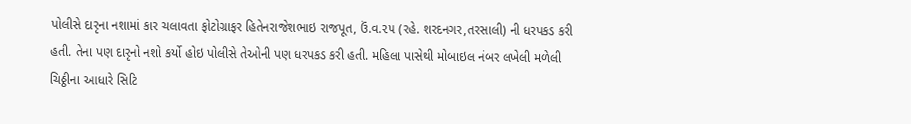પોલીસે દારૃના નશામાં કાર ચલાવતા ફોટોગ્રાફર હિતેનરાજેશભાઇ રાજપૂત, ઉં.વ.૨૫ (રહે. શરદનગર,તરસાલી) ની ધરપકડ કરી હતી. તેના પણ દારૃનો નશો કર્યો હોઇ પોલીસે તેઓની પણ ધરપકડ કરી હતી. મહિલા પાસેથી મોબાઇલ નંબર લખેલી મળેલી ચિઠ્ઠીના આધારે સિટિ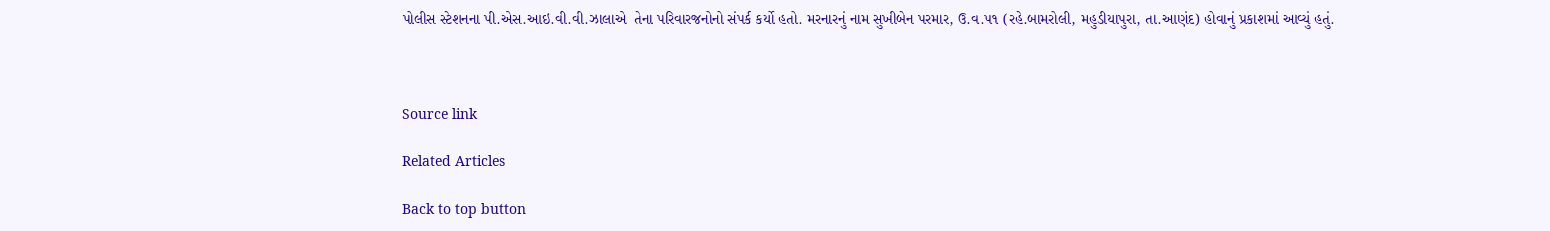પોલીસ સ્ટેશનના પી.એસ.આઇ.વી.વી.ઝાલાએ  તેના પરિવારજનોનો સંપર્ક કર્યો હતો. મરનારનું નામ સુખીબેન પરમાર, ઉ.વ.૫૧ (રહે.બામરોલી, મહુડીયાપુરા, તા.આણંદ) હોવાનું પ્રકાશમાં આવ્યું હતું.



Source link

Related Articles

Back to top button